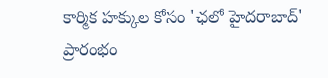కార్మిక హక్కుల కోసం 'ఛలో హైదరాబాద్' ప్రారంభం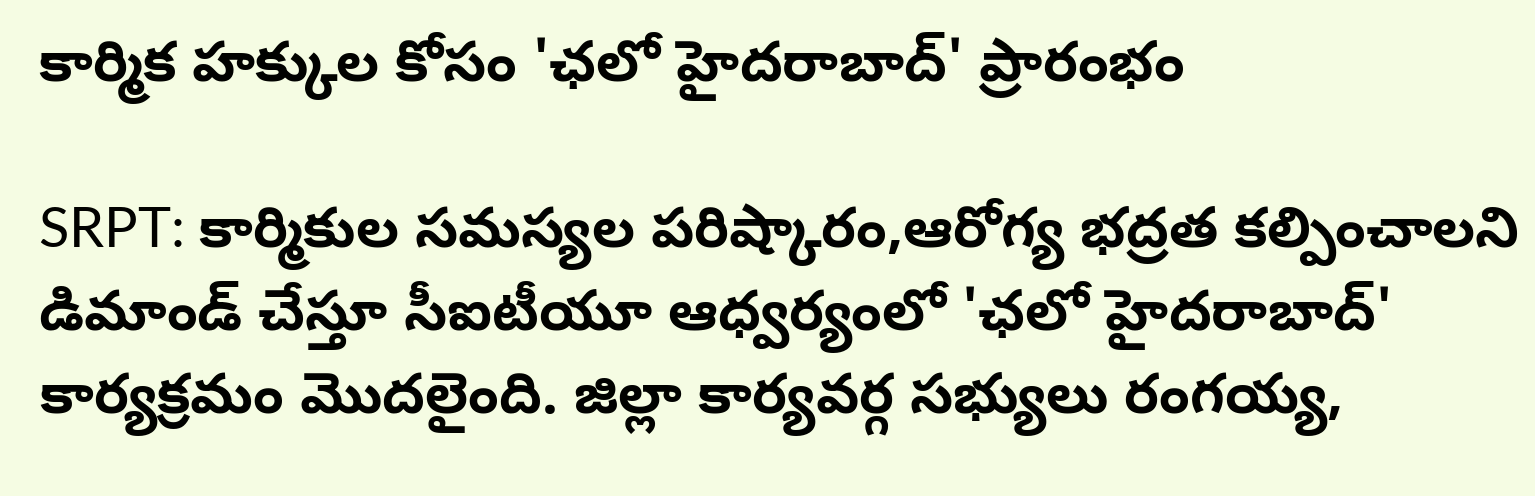కార్మిక హక్కుల కోసం 'ఛలో హైదరాబాద్' ప్రారంభం

SRPT: కార్మికుల సమస్యల పరిష్కారం,ఆరోగ్య భద్రత కల్పించాలని డిమాండ్ చేస్తూ సీఐటీయూ ఆధ్వర్యంలో 'ఛలో హైదరాబాద్' కార్యక్రమం మొదలైంది. జిల్లా కార్యవర్గ సభ్యులు రంగయ్య,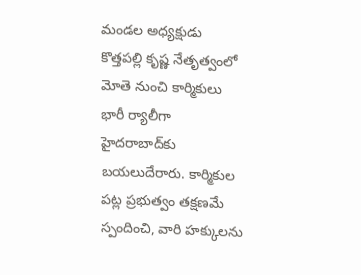మండల అధ్యక్షుడు కొత్తపల్లి కృష్ణ నేతృత్వంలో మోతె నుంచి కార్మికులు భారీ ర్యాలీగా హైదరాబాద్‌కు బయలుదేరారు. కార్మికుల పట్ల ప్రభుత్వం తక్షణమే స్పందించి, వారి హక్కులను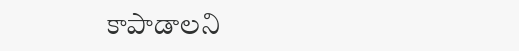కాపాడాలని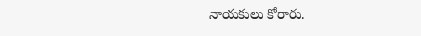నాయకులు కోరారు.